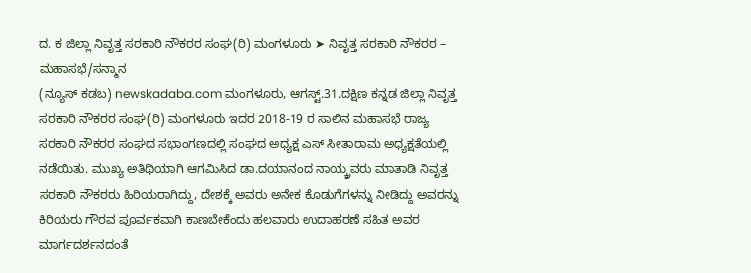ದ. ಕ ಜಿಲ್ಲಾ ನಿವೃತ್ತ ಸರಕಾರಿ ನೌಕರರ ಸಂಘ(ರಿ) ಮಂಗಳೂರು ➤ ನಿವೃತ್ತ ಸರಕಾರಿ ನೌಕರರ – ಮಹಾಸಭೆ/ಸನ್ಮಾನ
(ನ್ಯೂಸ್ ಕಡಬ) newskadaba.com ಮಂಗಳೂರು, ಆಗಸ್ಟ್.31.ದಕ್ಷಿಣ ಕನ್ನಡ ಜಿಲ್ಲಾ ನಿವೃತ್ತ ಸರಕಾರಿ ನೌಕರರ ಸಂಘ(ರಿ) ಮಂಗಳೂರು ಇದರ 2018-19 ರ ಸಾಲಿನ ಮಹಾಸಭೆ ರಾಜ್ಯ ಸರಕಾರಿ ನೌಕರರ ಸಂಘದ ಸಭಾಂಗಣದಲ್ಲಿ ಸಂಘದ ಅಧ್ಯಕ್ಷ ಎಸ್ ಸೀತಾರಾಮ ಅಧ್ಯಕ್ಷತೆಯಲ್ಲಿ ನಡೆಯಿತು. ಮುಖ್ಯ ಅತಿಥಿಯಾಗಿ ಆಗಮಿಸಿದ ಡಾ.ದಯಾನಂದ ನಾಯ್ಕ್ರವರು ಮಾತಾಡಿ ನಿವೃತ್ತ ಸರಕಾರಿ ನೌಕರರು ಹಿರಿಯರಾಗಿದ್ದು, ದೇಶಕ್ಕೆ ಅವರು ಅನೇಕ ಕೊಡುಗೆಗಳನ್ನು ನೀಡಿದ್ದು ಅವರನ್ನು ಕಿರಿಯರು ಗೌರವ ಪೂರ್ವಕವಾಗಿ ಕಾಣಬೇಕೆಂದು ಹಲವಾರು ಉದಾಹರಣೆ ಸಹಿತ ಅವರ ಮಾರ್ಗದರ್ಶನದಂತೆ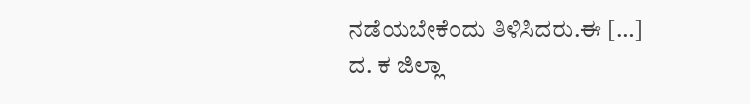ನಡೆಯಬೇಕೆಂದು ತಿಳಿಸಿದರು.ಈ […]
ದ. ಕ ಜಿಲ್ಲಾ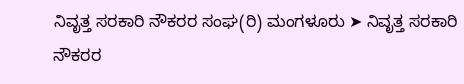ನಿವೃತ್ತ ಸರಕಾರಿ ನೌಕರರ ಸಂಘ(ರಿ) ಮಂಗಳೂರು ➤ ನಿವೃತ್ತ ಸರಕಾರಿ ನೌಕರರ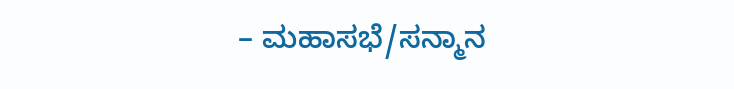– ಮಹಾಸಭೆ/ಸನ್ಮಾನ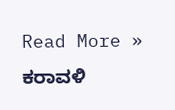Read More »
ಕರಾವಳಿ